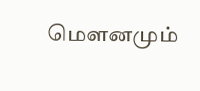மௌனமும்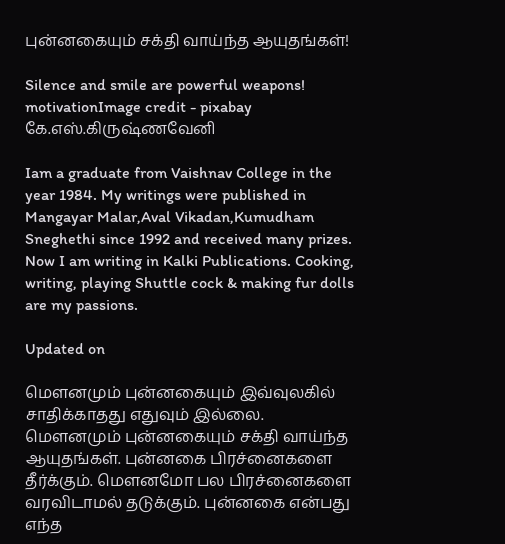புன்னகையும் சக்தி வாய்ந்த ஆயுதங்கள்!

Silence and smile are powerful weapons!
motivationImage credit - pixabay
கே.எஸ்.கிருஷ்ணவேனி

Iam a graduate from Vaishnav College in the year 1984. My writings were published in Mangayar Malar,Aval Vikadan,Kumudham Sneghethi since 1992 and received many prizes. Now I am writing in Kalki Publications. Cooking, writing, playing Shuttle cock & making fur dolls are my passions.

Updated on

மௌனமும் புன்னகையும் இவ்வுலகில் சாதிக்காதது எதுவும் இல்லை. மௌனமும் புன்னகையும் சக்தி வாய்ந்த ஆயுதங்கள். புன்னகை பிரச்னைகளை தீர்க்கும். மௌனமோ பல பிரச்னைகளை வரவிடாமல் தடுக்கும். புன்னகை என்பது எந்த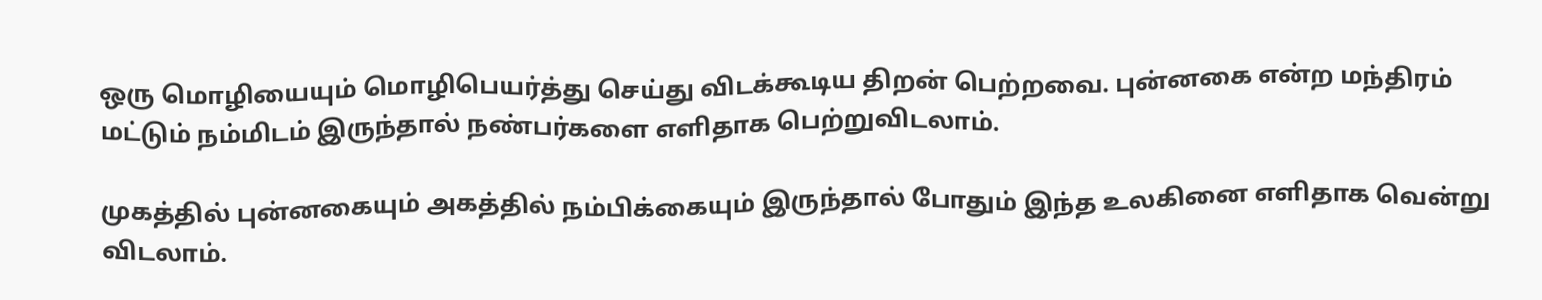ஒரு மொழியையும் மொழிபெயர்த்து செய்து விடக்கூடிய திறன் பெற்றவை. புன்னகை என்ற மந்திரம் மட்டும் நம்மிடம் இருந்தால் நண்பர்களை எளிதாக பெற்றுவிடலாம்.

முகத்தில் புன்னகையும் அகத்தில் நம்பிக்கையும் இருந்தால் போதும் இந்த உலகினை எளிதாக வென்று விடலாம்.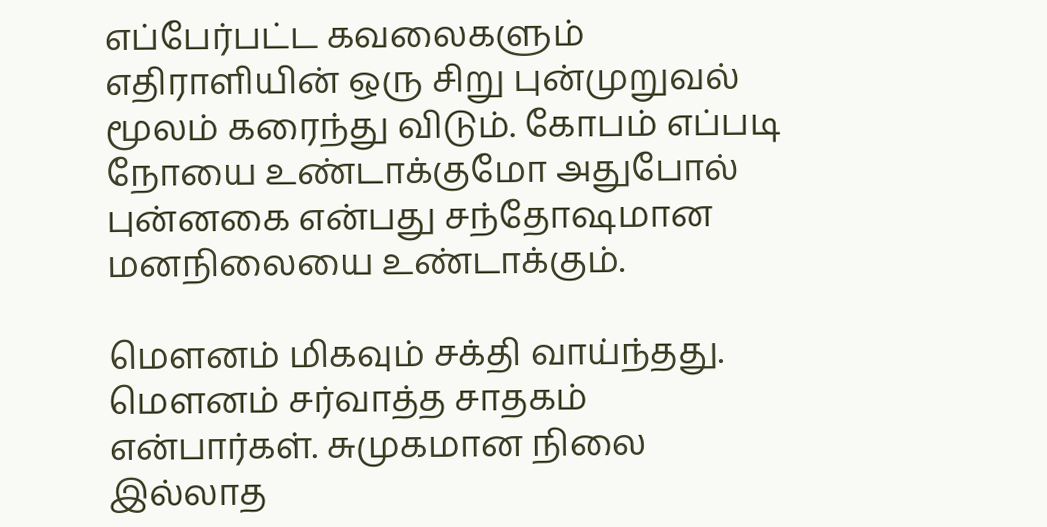எப்பேர்பட்ட கவலைகளும் எதிராளியின் ஒரு சிறு புன்முறுவல் மூலம் கரைந்து விடும். கோபம் எப்படி நோயை உண்டாக்குமோ அதுபோல் புன்னகை என்பது சந்தோஷமான மனநிலையை உண்டாக்கும்.

மௌனம் மிகவும் சக்தி வாய்ந்தது. மௌனம் சர்வாத்த சாதகம் என்பார்கள். சுமுகமான நிலை இல்லாத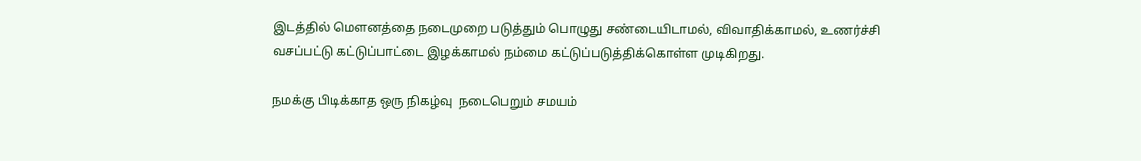இடத்தில் மௌனத்தை நடைமுறை படுத்தும் பொழுது சண்டையிடாமல், விவாதிக்காமல், உணர்ச்சி வசப்பட்டு கட்டுப்பாட்டை இழக்காமல் நம்மை கட்டுப்படுத்திக்கொள்ள முடிகிறது.

நமக்கு பிடிக்காத ஒரு நிகழ்வு  நடைபெறும் சமயம்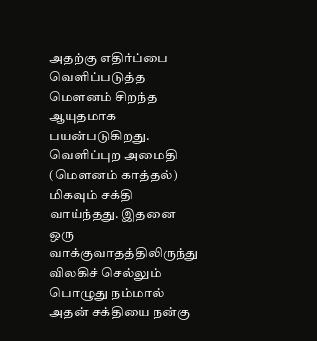அதற்கு எதிர்ப்பை  வெளிப்படுத்த மௌனம் சிறந்த ஆயுதமாக பயன்படுகிறது. வெளிப்புற அமைதி (மௌனம் காத்தல்) மிகவும் சக்தி வாய்ந்தது. இதனை ஒரு வாக்குவாதத்திலிருந்து விலகிச் செல்லும் பொழுது நம்மால் அதன் சக்தியை நன்கு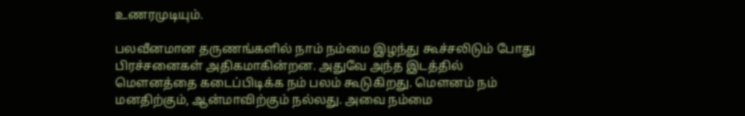உணரமுடியும்.

பலவீனமான தருணங்களில் நாம் நம்மை இழந்து கூச்சலிடும் போது பிரச்சனைகள் அதிகமாகின்றன. அதுவே அந்த இடத்தில் மௌனத்தை கடைப்பிடிக்க நம் பலம் கூடுகிறது. மௌனம் நம் மனதிற்கும், ஆன்மாவிற்கும் நல்லது. அவை நம்மை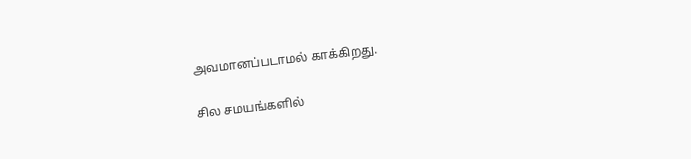அவமானப்படாமல் காக்கிறது.

சில சமயங்களில்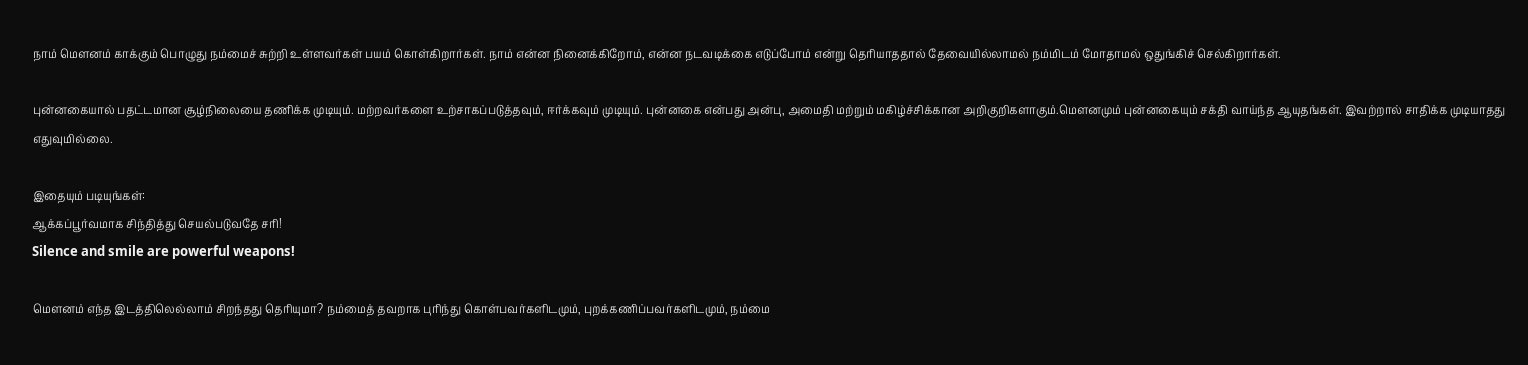நாம் மௌனம் காக்கும் பொழுது நம்மைச் சுற்றி உள்ளவர்கள் பயம் கொள்கிறார்கள். நாம் என்ன நினைக்கிறோம், என்ன நடவடிக்கை எடுப்போம் என்று தெரியாததால் தேவையில்லாமல் நம்மிடம் மோதாமல் ஒதுங்கிச் செல்கிறார்கள்.

புன்னகையால் பதட்டமான சூழ்நிலையை தணிக்க முடியும். மற்றவர்களை உற்சாகப்படுத்தவும், ஈர்க்கவும் முடியும். புன்னகை என்பது அன்பு, அமைதி மற்றும் மகிழ்ச்சிக்கான அறிகுறிகளாகும்.மௌனமும் புன்னகையும் சக்தி வாய்ந்த ஆயுதங்கள். இவற்றால் சாதிக்க முடியாதது எதுவுமில்லை.

இதையும் படியுங்கள்:
ஆக்கப்பூர்வமாக சிந்தித்து செயல்படுவதே சரி!
Silence and smile are powerful weapons!

மௌனம் எந்த இடத்திலெல்லாம் சிறந்தது தெரியுமா? நம்மைத் தவறாக புரிந்து கொள்பவர்களிடமும், புறக்கணிப்பவர்களிடமும், நம்மை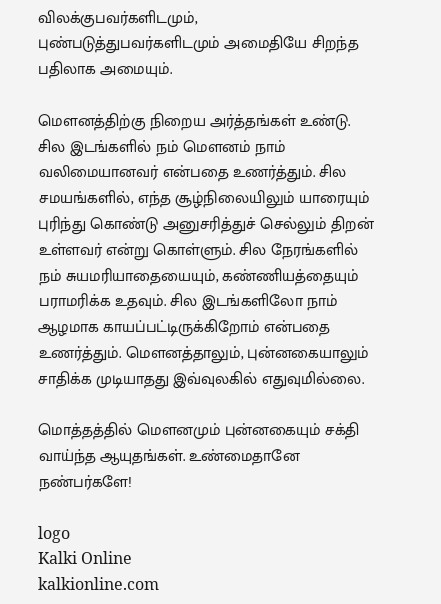விலக்குபவர்களிடமும், புண்படுத்துபவர்களிடமும் அமைதியே சிறந்த பதிலாக அமையும்.

மௌனத்திற்கு நிறைய அர்த்தங்கள் உண்டு. சில இடங்களில் நம் மௌனம் நாம் வலிமையானவர் என்பதை உணர்த்தும். சில சமயங்களில், எந்த சூழ்நிலையிலும் யாரையும் புரிந்து கொண்டு அனுசரித்துச் செல்லும் திறன் உள்ளவர் என்று கொள்ளும். சில நேரங்களில் நம் சுயமரியாதையையும், கண்ணியத்தையும் பராமரிக்க உதவும். சில இடங்களிலோ நாம் ஆழமாக காயப்பட்டிருக்கிறோம் என்பதை உணர்த்தும். மௌனத்தாலும், புன்னகையாலும் சாதிக்க முடியாதது இவ்வுலகில் எதுவுமில்லை.

மொத்தத்தில் மௌனமும் புன்னகையும் சக்தி வாய்ந்த ஆயுதங்கள். உண்மைதானே நண்பர்களே!

logo
Kalki Online
kalkionline.com